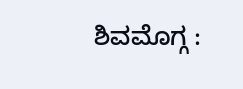ಶಿವಮೊಗ್ಗ :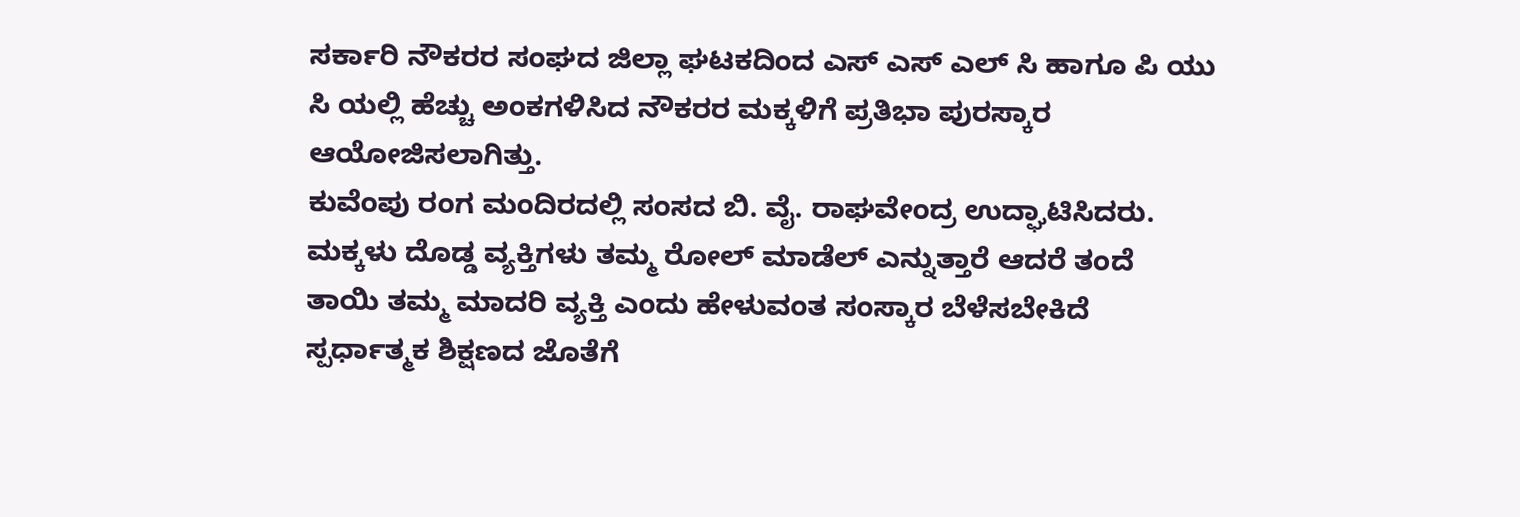ಸರ್ಕಾರಿ ನೌಕರರ ಸಂಘದ ಜಿಲ್ಲಾ ಘಟಕದಿಂದ ಎಸ್ ಎಸ್ ಎಲ್ ಸಿ ಹಾಗೂ ಪಿ ಯು ಸಿ ಯಲ್ಲಿ ಹೆಚ್ಚು ಅಂಕಗಳಿಸಿದ ನೌಕರರ ಮಕ್ಕಳಿಗೆ ಪ್ರತಿಭಾ ಪುರಸ್ಕಾರ ಆಯೋಜಿಸಲಾಗಿತ್ತು.
ಕುವೆಂಪು ರಂಗ ಮಂದಿರದಲ್ಲಿ ಸಂಸದ ಬಿ. ವೈ. ರಾಘವೇಂದ್ರ ಉದ್ಘಾಟಿಸಿದರು.
ಮಕ್ಕಳು ದೊಡ್ಡ ವ್ಯಕ್ತಿಗಳು ತಮ್ಮ ರೋಲ್ ಮಾಡೆಲ್ ಎನ್ನುತ್ತಾರೆ ಆದರೆ ತಂದೆ ತಾಯಿ ತಮ್ಮ ಮಾದರಿ ವ್ಯಕ್ತಿ ಎಂದು ಹೇಳುವಂತ ಸಂಸ್ಕಾರ ಬೆಳೆಸಬೇಕಿದೆ ಸ್ಪರ್ಧಾತ್ಮಕ ಶಿಕ್ಷಣದ ಜೊತೆಗೆ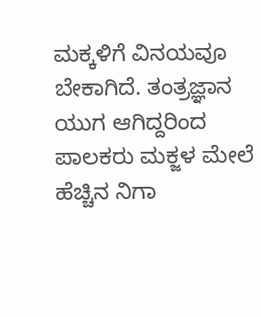ಮಕ್ಕಳಿಗೆ ವಿನಯವೂ ಬೇಕಾಗಿದೆ. ತಂತ್ರಜ್ಞಾನ ಯುಗ ಆಗಿದ್ದರಿಂದ ಪಾಲಕರು ಮಕ್ಜಳ ಮೇಲೆ ಹೆಚ್ಚಿನ ನಿಗಾ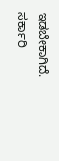ಇಡಬೇಕಾಗಿದೆ. ಸರ್ಕಾರಿ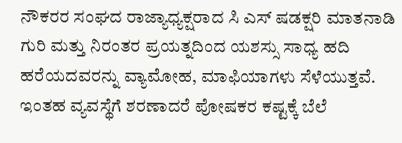ನೌಕರರ ಸಂಘದ ರಾಜ್ಯಾಧ್ಯಕ್ಷರಾದ ಸಿ ಎಸ್ ಷಡಕ್ಷರಿ ಮಾತನಾಡಿ ಗುರಿ ಮತ್ತು ನಿರಂತರ ಪ್ರಯತ್ನದಿಂದ ಯಶಸ್ಸು ಸಾಧ್ಯ ಹದಿ ಹರೆಯದವರನ್ನು ವ್ಯಾಮೋಹ, ಮಾಫಿಯಾಗಳು ಸೆಳೆಯುತ್ತವೆ. ಇಂತಹ ವ್ಯವಸ್ಥೆಗೆ ಶರಣಾದರೆ ಪೋಷಕರ ಕಷ್ಟಕ್ಕೆ ಬೆಲೆ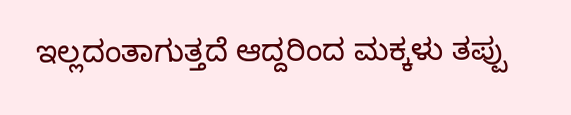ಇಲ್ಲದಂತಾಗುತ್ತದೆ ಆದ್ದರಿಂದ ಮಕ್ಕಳು ತಪ್ಪು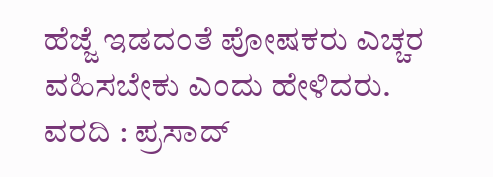ಹೆಜ್ಜೆ ಇಡದಂತೆ ಪೋಷಕರು ಎಚ್ಚರ ವಹಿಸಬೇಕು ಎಂದು ಹೇಳಿದರು.
ವರದಿ : ಪ್ರಸಾದ್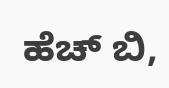ಹೆಚ್ ಬಿ,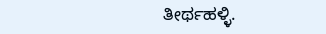ತೀರ್ಥಹಳ್ಳಿ.